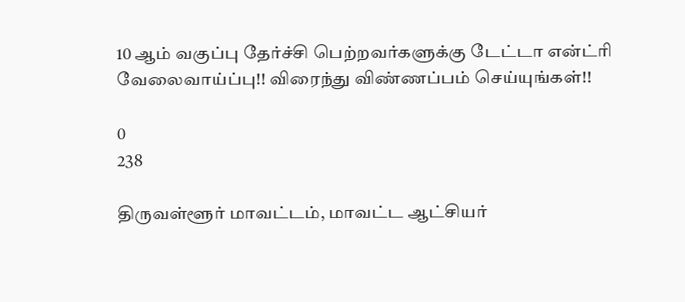10 ஆம் வகுப்பு தேர்ச்சி பெற்றவர்களுக்கு டேட்டா என்ட்ரி வேலைவாய்ப்பு!! விரைந்து விண்ணப்பம் செய்யுங்கள்!!

0
238

திருவள்ளூர் மாவட்டம், மாவட்ட ஆட்சியர்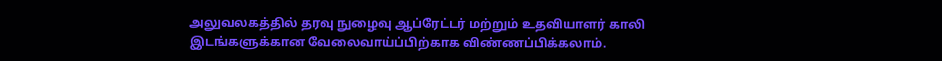அலுவலகத்தில் தரவு நுழைவு ஆப்ரேட்டர் மற்றும் உதவியாளர் காலி இடங்களுக்கான வேலைவாய்ப்பிற்காக விண்ணப்பிக்கலாம்.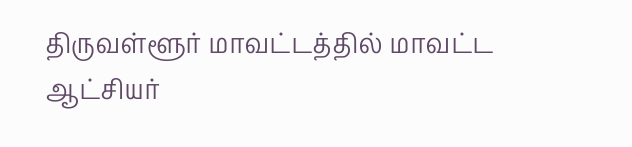திருவள்ளூர் மாவட்டத்தில் மாவட்ட ஆட்சியர்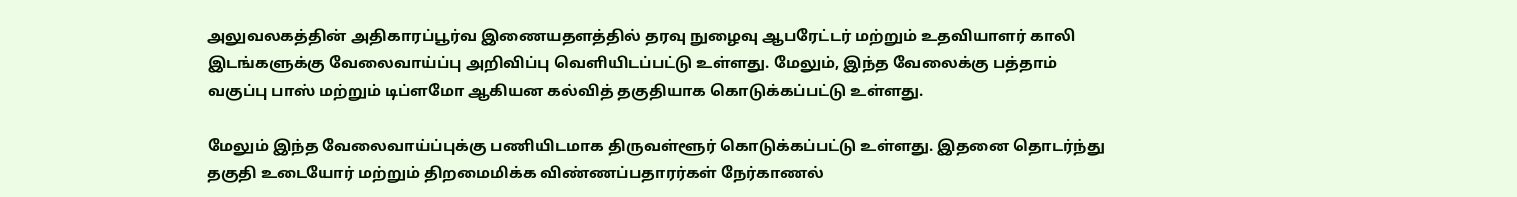அலுவலகத்தின் அதிகாரப்பூர்வ இணையதளத்தில் தரவு நுழைவு ஆபரேட்டர் மற்றும் உதவியாளர் காலி இடங்களுக்கு வேலைவாய்ப்பு அறிவிப்பு வெளியிடப்பட்டு உள்ளது. மேலும், இந்த வேலைக்கு பத்தாம் வகுப்பு பாஸ் மற்றும் டிப்ளமோ ஆகியன கல்வித் தகுதியாக கொடுக்கப்பட்டு உள்ளது.

மேலும் இந்த வேலைவாய்ப்புக்கு பணியிடமாக திருவள்ளூர் கொடுக்கப்பட்டு உள்ளது. இதனை தொடர்ந்து தகுதி உடையோர் மற்றும் திறமைமிக்க விண்ணப்பதாரர்கள் நேர்காணல்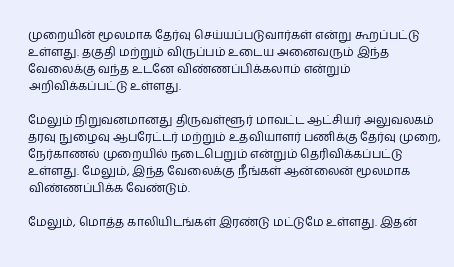முறையின் மூலமாக தேர்வு செய்யப்படுவார்கள் என்று கூறப்பட்டு உள்ளது. தகுதி மற்றும் விருப்பம் உடைய அனைவரும் இந்த வேலைக்கு வந்த உடனே விண்ணப்பிக்கலாம் என்றும் அறிவிக்கப்பட்டு உள்ளது.

மேலும் நிறுவனமானது திருவள்ளூர் மாவட்ட ஆட்சியர் அலுவலகம் தரவு நுழைவு ஆபரேட்டர் மற்றும் உதவியாளர் பணிக்கு தேர்வு முறை, நேர்காணல் முறையில் நடைபெறும் என்றும் தெரிவிக்கப்பட்டு உள்ளது. மேலும், இந்த வேலைக்கு நீங்கள் ஆன்லைன் மூலமாக விண்ணப்பிக்க வேண்டும்.

மேலும், மொத்த காலியிடங்கள் இரண்டு மட்டுமே உள்ளது. இதன்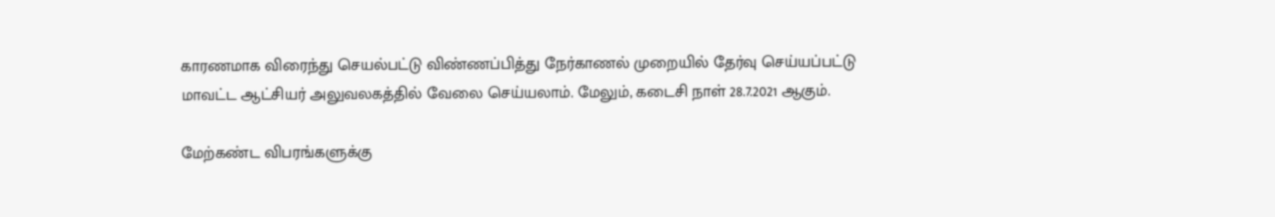காரணமாக விரைந்து செயல்பட்டு விண்ணப்பித்து நேர்காணல் முறையில் தேர்வு செய்யப்பட்டு மாவட்ட ஆட்சியர் அலுவலகத்தில் வேலை செய்யலாம். மேலும், கடைசி நாள் 28.7.2021 ஆகும்.

மேற்கண்ட விபரங்களுக்கு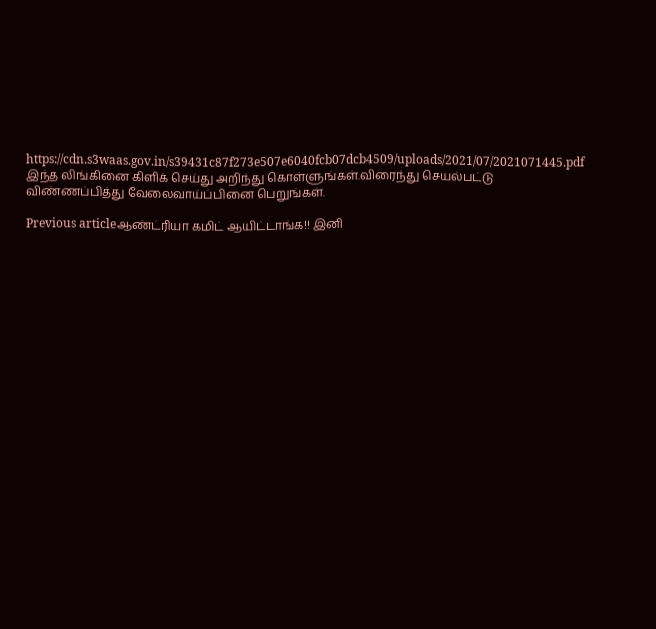https://cdn.s3waas.gov.in/s39431c87f273e507e6040fcb07dcb4509/uploads/2021/07/2021071445.pdf இந்த லிங்கினை கிளிக் செய்து அறிந்து கொள்ளுங்கள்.விரைந்து செயல்பட்டு விண்ணப்பித்து வேலைவாய்ப்பினை பெறுங்கள்.

Previous articleஆண்ட்ரியா கமிட் ஆயிட்டாங்க!! இனி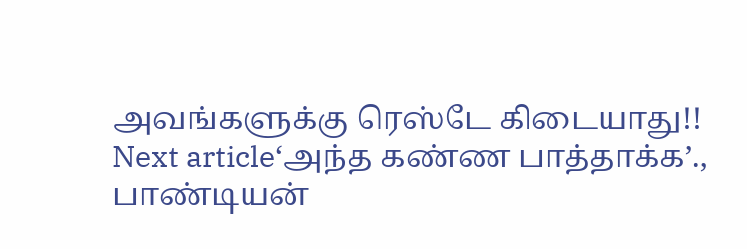அவங்களுக்கு ரெஸ்டே கிடையாது!!
Next article‘அந்த கண்ண பாத்தாக்க’., பாண்டியன்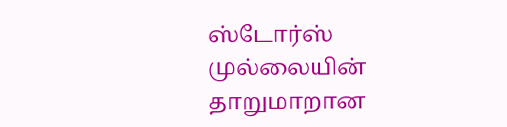ஸ்டோர்ஸ் முல்லையின் தாறுமாறான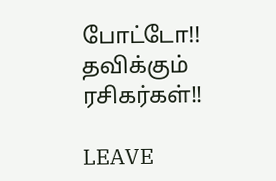போட்டோ!! தவிக்கும் ரசிகர்கள்!!

LEAVE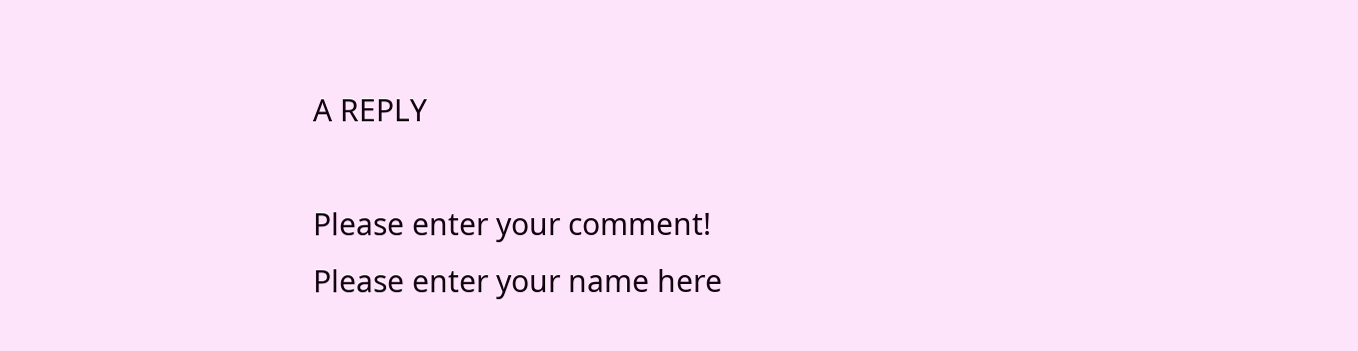A REPLY

Please enter your comment!
Please enter your name here